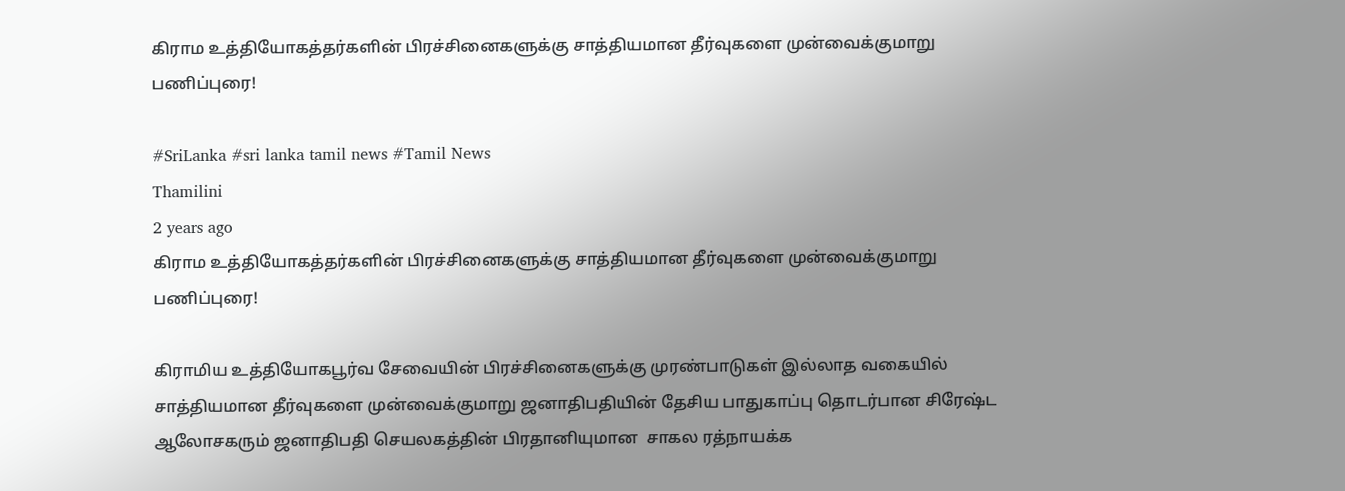கிராம உத்தியோகத்தர்களின் பிரச்சினைகளுக்கு சாத்தியமான தீர்வுகளை முன்வைக்குமாறு பணிப்புரை!

#SriLanka #sri lanka tamil news #Tamil News
Thamilini
2 years ago
கிராம உத்தியோகத்தர்களின் பிரச்சினைகளுக்கு சாத்தியமான தீர்வுகளை முன்வைக்குமாறு பணிப்புரை!

கிராமிய உத்தியோகபூர்வ சேவையின் பிரச்சினைகளுக்கு முரண்பாடுகள் இல்லாத வகையில் சாத்தியமான தீர்வுகளை முன்வைக்குமாறு ஜனாதிபதியின் தேசிய பாதுகாப்பு தொடர்பான சிரேஷ்ட ஆலோசகரும் ஜனாதிபதி செயலகத்தின் பிரதானியுமான  சாகல ரத்நாயக்க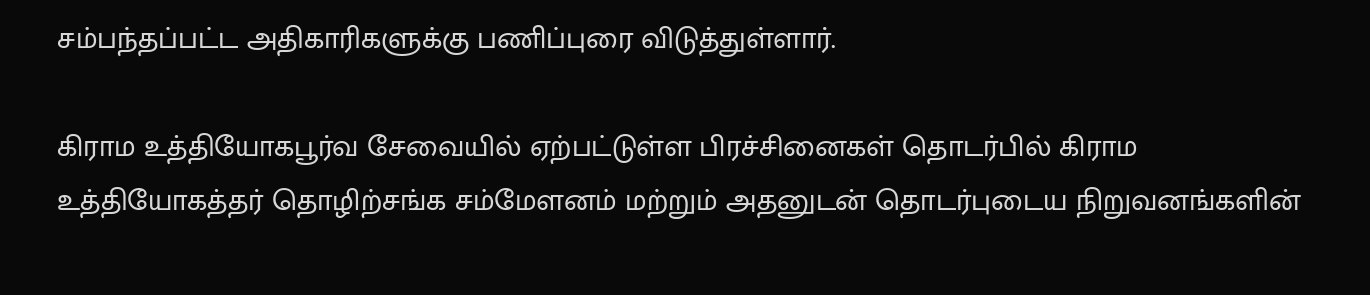சம்பந்தப்பட்ட அதிகாரிகளுக்கு பணிப்புரை விடுத்துள்ளார்.

கிராம உத்தியோகபூர்வ சேவையில் ஏற்பட்டுள்ள பிரச்சினைகள் தொடர்பில் கிராம உத்தியோகத்தர் தொழிற்சங்க சம்மேளனம் மற்றும் அதனுடன் தொடர்புடைய நிறுவனங்களின்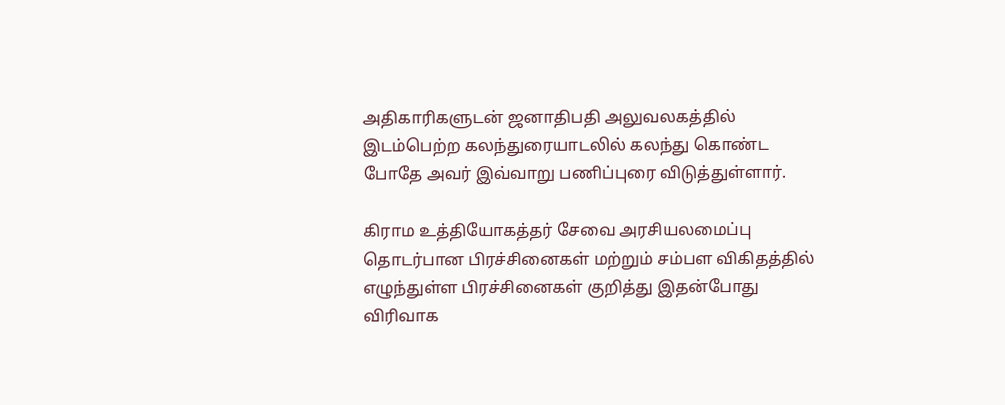அதிகாரிகளுடன் ஜனாதிபதி அலுவலகத்தில் இடம்பெற்ற கலந்துரையாடலில் கலந்து கொண்ட போதே அவர் இவ்வாறு பணிப்புரை விடுத்துள்ளார்.

கிராம உத்தியோகத்தர் சேவை அரசியலமைப்பு தொடர்பான பிரச்சினைகள் மற்றும் சம்பள விகிதத்தில் எழுந்துள்ள பிரச்சினைகள் குறித்து இதன்போது விரிவாக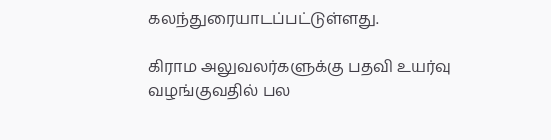கலந்துரையாடப்பட்டுள்ளது.

கிராம அலுவலர்களுக்கு பதவி உயர்வு வழங்குவதில் பல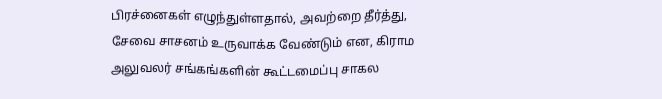பிரச்னைகள் எழுந்துள்ளதால், அவற்றை தீர்த்து, சேவை சாசனம் உருவாக்க வேண்டும் என, கிராம அலுவலர் சங்கங்களின் கூட்டமைப்பு சாகல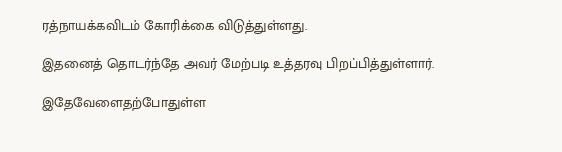ரத்நாயக்கவிடம் கோரிக்கை விடுத்துள்ளது.

இதனைத் தொடர்ந்தே அவர் மேற்படி உத்தரவு பிறப்பித்துள்ளார்.

இதேவேளைதற்போதுள்ள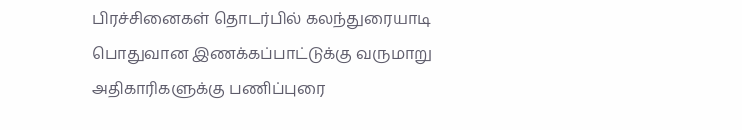பிரச்சினைகள் தொடர்பில் கலந்துரையாடி பொதுவான இணக்கப்பாட்டுக்கு வருமாறு அதிகாரிகளுக்கு பணிப்புரை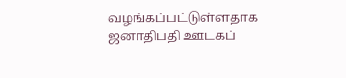வழங்கப்பட்டுள்ளதாக ஜனாதிபதி ஊடகப்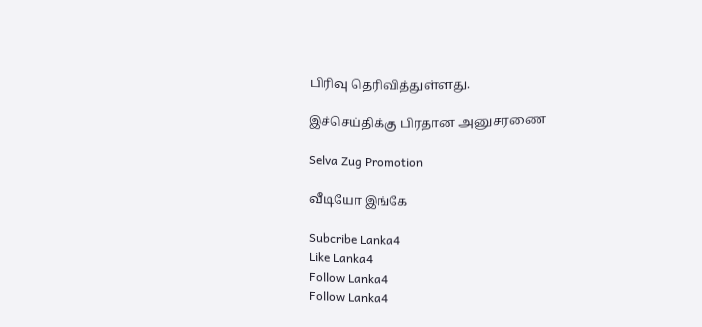பிரிவு தெரிவித்துள்ளது.

இச்செய்திக்கு பிரதான அனுசரணை

Selva Zug Promotion

வீடியோ இங்கே

Subcribe Lanka4
Like Lanka4
Follow Lanka4
Follow Lanka4